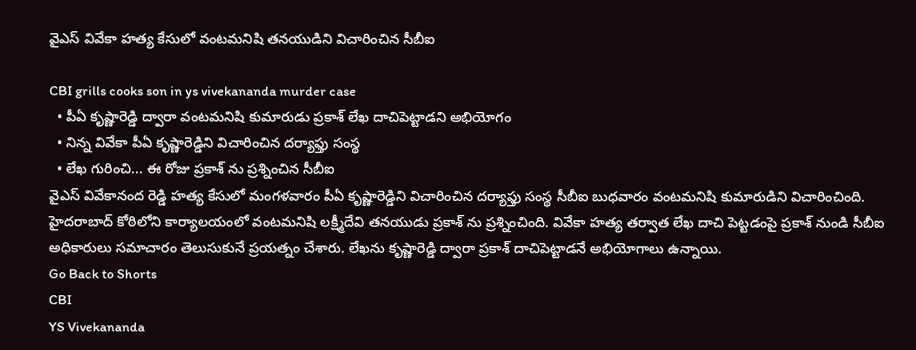వైఎస్ వివేకా హత్య కేసులో వంటమనిషి తనయుడిని విచారించిన సీబీఐ

CBI grills cooks son in ys vivekananda murder case
  • పీఏ కృష్ణారెడ్డి ద్వారా వంటమనిషి కుమారుడు ప్రకాశ్ లేఖ దాచిపెట్టాడని అభియోగం
  • నిన్న వివేకా పీఏ కృష్ణారెడ్డిని విచారించిన దర్యాఫ్తు సంస్థ
  • లేఖ గురించి... ఈ రోజు ప్రకాశ్ ను ప్రశ్నించిన సీబీఐ
వైఎస్ వివేకానంద రెడ్డి హత్య కేసులో మంగళవారం పీఏ కృష్ణారెడ్డిని విచారించిన దర్యాఫ్తు సంస్థ సీబీఐ బుధవారం వంటమనిషి కుమారుడిని విచారించింది. హైదరాబాద్ కోఠిలోని కార్యాలయంలో వంటమనిషి లక్ష్మీదేవి తనయుడు ప్రకాశ్ ను ప్రశ్నించింది. వివేకా హత్య తర్వాత లేఖ దాచి పెట్టడంపై ప్రకాశ్ నుండి సీబీఐ అధికారులు సమాచారం తెలుసుకునే ప్రయత్నం చేశారు. లేఖను కృష్ణారెడ్డి ద్వారా ప్రకాశ్ దాచిపెట్టాడనే అభియోగాలు ఉన్నాయి.
Go Back to Shorts
CBI
YS Vivekananda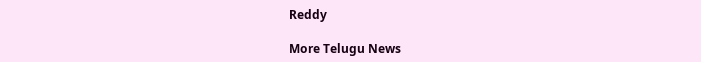Reddy

More Telugu News